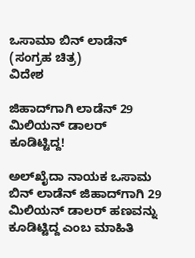ಒಸಾಮಾ ಬಿನ್ ಲಾಡೆನ್ (ಸಂಗ್ರಹ ಚಿತ್ರ)
ವಿದೇಶ

ಜಿಹಾದ್‌ಗಾಗಿ ಲಾಡೆನ್ 29 ಮಿಲಿಯನ್ ಡಾಲರ್ ಕೂಡಿಟ್ಟಿದ್ದ!

ಅಲ್‌ಖೈದಾ ನಾಯಕ ಒಸಾಮ ಬಿನ್ ಲಾಡೆನ್ ಜಿಹಾದ್‌ಗಾಗಿ 29 ಮಿಲಿಯನ್ ಡಾಲರ್ ಹಣವನ್ನು ಕೂಡಿಟ್ಟಿದ್ದ ಎಂಬ ಮಾಹಿತಿ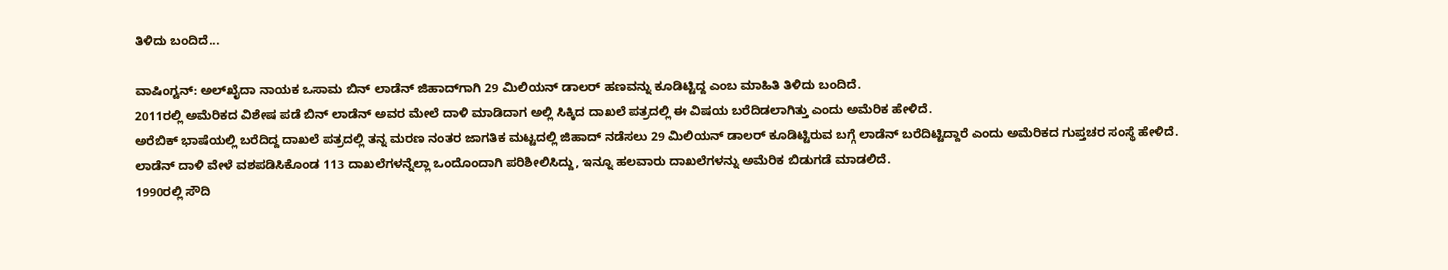ತಿಳಿದು ಬಂದಿದೆ...

ವಾಷಿಂಗ್ಟನ್: ಅಲ್‌ಖೈದಾ ನಾಯಕ ಒಸಾಮ ಬಿನ್ ಲಾಡೆನ್ ಜಿಹಾದ್‌ಗಾಗಿ 29 ಮಿಲಿಯನ್ ಡಾಲರ್ ಹಣವನ್ನು ಕೂಡಿಟ್ಟಿದ್ದ ಎಂಬ ಮಾಹಿತಿ ತಿಳಿದು ಬಂದಿದೆ.
2011ರಲ್ಲಿ ಅಮೆರಿಕದ ವಿಶೇಷ ಪಡೆ ಬಿನ್ ಲಾಡೆನ್ ಅವರ ಮೇಲೆ ದಾಳಿ ಮಾಡಿದಾಗ ಅಲ್ಲಿ ಸಿಕ್ಕಿದ ದಾಖಲೆ ಪತ್ರದಲ್ಲಿ ಈ ವಿಷಯ ಬರೆದಿಡಲಾಗಿತ್ತು ಎಂದು ಅಮೆರಿಕ ಹೇಳಿದೆ.
ಅರೆಬಿಕ್ ಭಾಷೆಯಲ್ಲಿ ಬರೆದಿದ್ದ ದಾಖಲೆ ಪತ್ರದಲ್ಲಿ ತನ್ನ ಮರಣ ನಂತರ ಜಾಗತಿಕ ಮಟ್ಟದಲ್ಲಿ ಜಿಹಾದ್ ನಡೆಸಲು 29 ಮಿಲಿಯನ್ ಡಾಲರ್ ಕೂಡಿಟ್ಟಿರುವ ಬಗ್ಗೆ ಲಾಡೆನ್ ಬರೆದಿಟ್ಟಿದ್ದಾರೆ ಎಂದು ಅಮೆರಿಕದ ಗುಪ್ತಚರ ಸಂಸ್ಥೆ ಹೇಳಿದೆ.
ಲಾಡೆನ್ ದಾಳಿ ವೇಳೆ ವಶಪಡಿಸಿಕೊಂಡ 113 ದಾಖಲೆಗಳನ್ನೆಲ್ಲಾ ಒಂದೊಂದಾಗಿ ಪರಿಶೀಲಿಸಿದ್ದು, ಇನ್ನೂ ಹಲವಾರು ದಾಖಲೆಗಳನ್ನು ಅಮೆರಿಕ ಬಿಡುಗಡೆ ಮಾಡಲಿದೆ.
1990ರಲ್ಲಿ ಸೌದಿ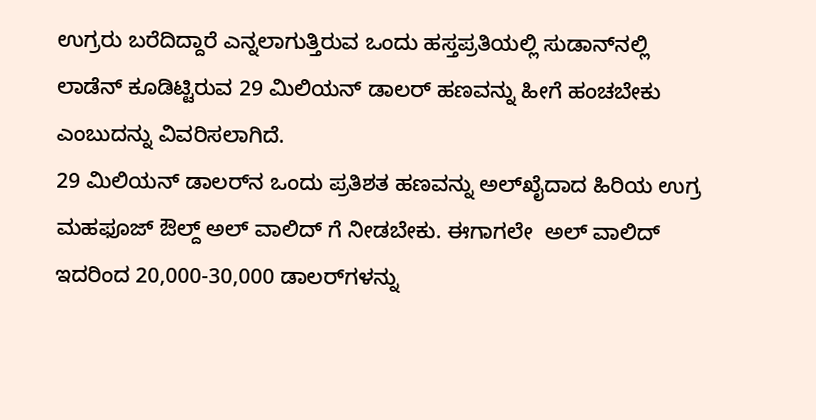ಉಗ್ರರು ಬರೆದಿದ್ದಾರೆ ಎನ್ನಲಾಗುತ್ತಿರುವ ಒಂದು ಹಸ್ತಪ್ರತಿಯಲ್ಲಿ ಸುಡಾನ್‌ನಲ್ಲಿ ಲಾಡೆನ್ ಕೂಡಿಟ್ಟಿರುವ 29 ಮಿಲಿಯನ್ ಡಾಲರ್ ಹಣವನ್ನು ಹೀಗೆ ಹಂಚಬೇಕು ಎಂಬುದನ್ನು ವಿವರಿಸಲಾಗಿದೆ.
29 ಮಿಲಿಯನ್ ಡಾಲರ್‌ನ ಒಂದು ಪ್ರತಿಶತ ಹಣವನ್ನು ಅಲ್‌ಖೈದಾದ ಹಿರಿಯ ಉಗ್ರ ಮಹಫೂಜ್ ಔಲ್ದ್ ಅಲ್ ವಾಲಿದ್ ಗೆ ನೀಡಬೇಕು. ಈಗಾಗಲೇ  ಅಲ್ ವಾಲಿದ್ ಇದರಿಂದ 20,000-30,000 ಡಾಲರ್‌ಗಳನ್ನು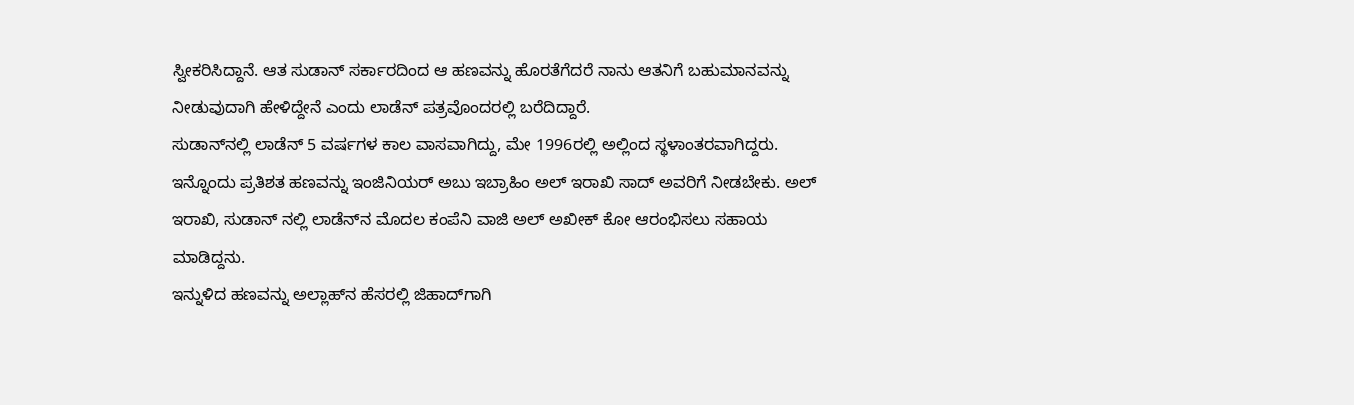ಸ್ವೀಕರಿಸಿದ್ದಾನೆ. ಆತ ಸುಡಾನ್ ಸರ್ಕಾರದಿಂದ ಆ ಹಣವನ್ನು ಹೊರತೆಗೆದರೆ ನಾನು ಆತನಿಗೆ ಬಹುಮಾನವನ್ನು ನೀಡುವುದಾಗಿ ಹೇಳಿದ್ದೇನೆ ಎಂದು ಲಾಡೆನ್ ಪತ್ರವೊಂದರಲ್ಲಿ ಬರೆದಿದ್ದಾರೆ.
ಸುಡಾನ್‌ನಲ್ಲಿ ಲಾಡೆನ್ 5 ವರ್ಷಗಳ ಕಾಲ ವಾಸವಾಗಿದ್ದು, ಮೇ 1996ರಲ್ಲಿ ಅಲ್ಲಿಂದ ಸ್ಥಳಾಂತರವಾಗಿದ್ದರು.
ಇನ್ನೊಂದು ಪ್ರತಿಶತ ಹಣವನ್ನು ಇಂಜಿನಿಯರ್ ಅಬು ಇಬ್ರಾಹಿಂ ಅಲ್ ಇರಾಖಿ ಸಾದ್ ಅವರಿಗೆ ನೀಡಬೇಕು. ಅಲ್ ಇರಾಖಿ, ಸುಡಾನ್ ನಲ್ಲಿ ಲಾಡೆನ್‌ನ ಮೊದಲ ಕಂಪೆನಿ ವಾಜಿ ಅಲ್ ಅಖೀಕ್ ಕೋ ಆರಂಭಿಸಲು ಸಹಾಯ ಮಾಡಿದ್ದನು.
ಇನ್ನುಳಿದ ಹಣವನ್ನು ಅಲ್ಲಾಹ್‌ನ ಹೆಸರಲ್ಲಿ ಜಿಹಾದ್‌ಗಾಗಿ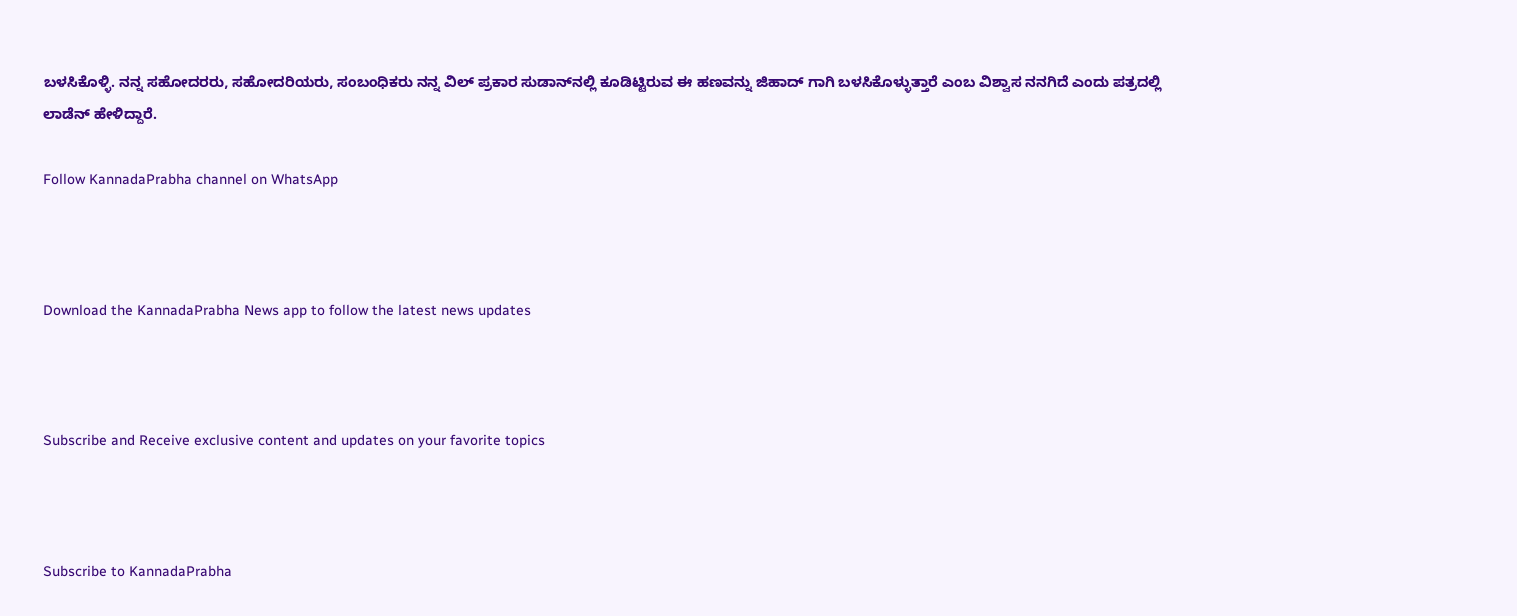ಬಳಸಿಕೊಳ್ಳಿ. ನನ್ನ ಸಹೋದರರು, ಸಹೋದರಿಯರು, ಸಂಬಂಧಿಕರು ನನ್ನ ವಿಲ್ ಪ್ರಕಾರ ಸುಡಾನ್‌ನಲ್ಲಿ ಕೂಡಿಟ್ಟಿರುವ ಈ ಹಣವನ್ನು ಜಿಹಾದ್ ಗಾಗಿ ಬಳಸಿಕೊಳ್ಳುತ್ತಾರೆ ಎಂಬ ವಿಶ್ವಾಸ ನನಗಿದೆ ಎಂದು ಪತ್ರದಲ್ಲಿ ಲಾಡೆನ್ ಹೇಳಿದ್ದಾರೆ.

Follow KannadaPrabha channel on WhatsApp



Download the KannadaPrabha News app to follow the latest news updates



Subscribe and Receive exclusive content and updates on your favorite topics



Subscribe to KannadaPrabha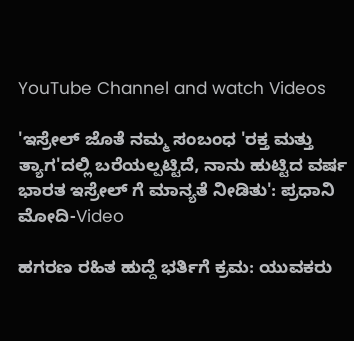YouTube Channel and watch Videos

'ಇಸ್ರೇಲ್‌ ಜೊತೆ ನಮ್ಮ ಸಂಬಂಧ 'ರಕ್ತ ಮತ್ತು ತ್ಯಾಗ'ದಲ್ಲಿ ಬರೆಯಲ್ಪಟ್ಟಿದೆ, ನಾನು ಹುಟ್ಟಿದ ವರ್ಷ ಭಾರತ ಇಸ್ರೇಲ್ ಗೆ ಮಾನ್ಯತೆ ನೀಡಿತು': ಪ್ರಧಾನಿ ಮೋದಿ-Video

ಹಗರಣ ರಹಿತ ಹುದ್ದೆ ಭರ್ತಿಗೆ ಕ್ರಮ: ಯುವಕರು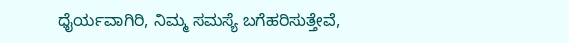ಧೈರ್ಯವಾಗಿರಿ, ನಿಮ್ಮ ಸಮಸ್ಯೆ ಬಗೆಹರಿಸುತ್ತೇವೆ,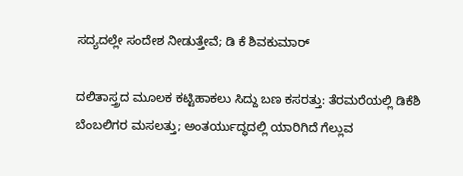ಸದ್ಯದಲ್ಲೇ ಸಂದೇಶ ನೀಡುತ್ತೇವೆ; ಡಿ ಕೆ ಶಿವಕುಮಾರ್

ದಲಿತಾಸ್ತ್ರದ ಮೂಲಕ ಕಟ್ಟಿಹಾಕಲು ಸಿದ್ದು ಬಣ ಕಸರತ್ತು: ತೆರಮರೆಯಲ್ಲಿ ಡಿಕೆಶಿ ಬೆಂಬಲಿಗರ ಮಸಲತ್ತು; ಅಂತರ್ಯುದ್ಧದಲ್ಲಿ ಯಾರಿಗಿದೆ ಗೆಲ್ಲುವ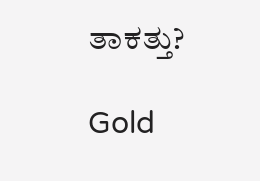ತಾಕತ್ತು?

Gold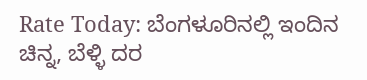Rate Today: ಬೆಂಗಳೂರಿನಲ್ಲಿ ಇಂದಿನ ಚಿನ್ನ, ಬೆಳ್ಳಿ ದರ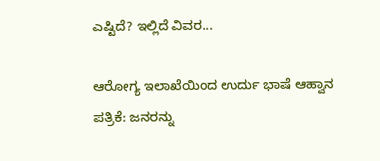ಎಷ್ಟಿದೆ? ಇಲ್ಲಿದೆ ವಿವರ...

ಆರೋಗ್ಯ ಇಲಾಖೆಯಿಂದ ಉರ್ದು ಭಾಷೆ ಆಹ್ವಾನ ಪತ್ರಿಕೆ: ಜನರನ್ನು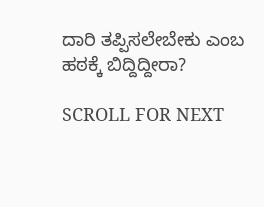ದಾರಿ ತಪ್ಪಿಸಲೇಬೇಕು ಎಂಬ ಹಠಕ್ಕೆ ಬಿದ್ದಿದ್ದೀರಾ?

SCROLL FOR NEXT